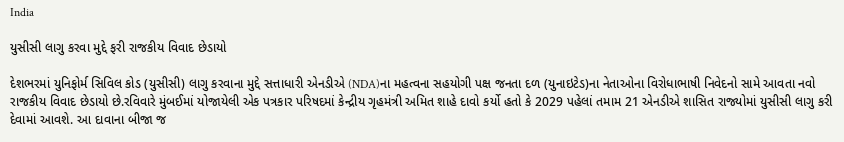India

યુસીસી લાગુ કરવા મુદ્દે ફરી રાજકીય વિવાદ છેડાયો

દેશભરમાં યુનિફોર્મ સિવિલ કોડ (યુસીસી) લાગુ કરવાના મુદ્દે સત્તાધારી એનડીએ (NDA)ના મહત્વના સહયોગી પક્ષ જનતા દળ (યુનાઇટેડ)ના નેતાઓના વિરોધાભાષી નિવેદનો સામે આવતા નવો રાજકીય વિવાદ છેડાયો છે.રવિવારે મુંબઈમાં યોજાયેલી એક પત્રકાર પરિષદમાં કેન્દ્રીય ગૃહમંત્રી અમિત શાહે દાવો કર્યો હતો કે 2029 પહેલાં તમામ 21 એનડીએ શાસિત રાજ્યોમાં યુસીસી લાગુ કરી દેવામાં આવશે. આ દાવાના બીજા જ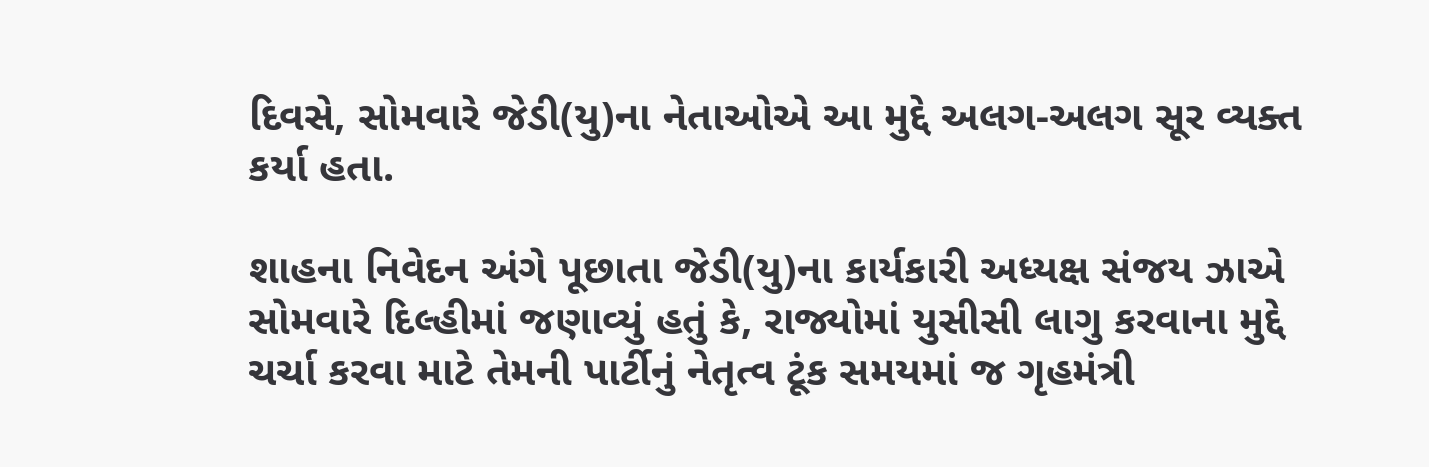દિવસે, સોમવારે જેડી(યુ)ના નેતાઓએ આ મુદ્દે અલગ-અલગ સૂર વ્યક્ત કર્યા હતા.

શાહના નિવેદન અંગે પૂછાતા જેડી(યુ)ના કાર્યકારી અધ્યક્ષ સંજય ઝાએ સોમવારે દિલ્હીમાં જણાવ્યું હતું કે, રાજ્યોમાં યુસીસી લાગુ કરવાના મુદ્દે ચર્ચા કરવા માટે તેમની પાર્ટીનું નેતૃત્વ ટૂંક સમયમાં જ ગૃહમંત્રી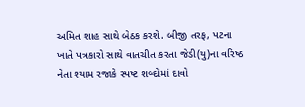અમિત શાહ સાથે બેઠક કરશે. બીજી તરફ, પટના ખાતે પત્રકારો સાથે વાતચીત કરતા જેડી(યુ)ના વરિષ્ઠ નેતા શ્યામ રજાકે સ્પષ્ટ શબ્દોમાં દાવો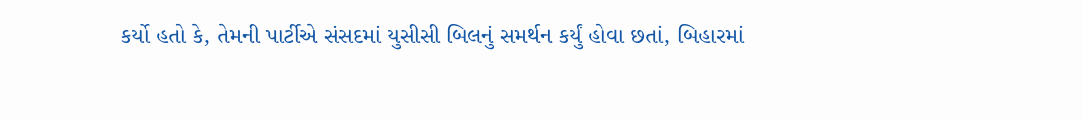કર્યો હતો કે, તેમની પાર્ટીએ સંસદમાં યુસીસી બિલનું સમર્થન કર્યું હોવા છતાં, બિહારમાં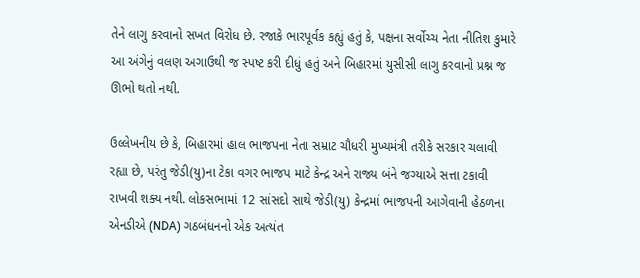તેને લાગુ કરવાનો સખત વિરોધ છે. રજાકે ભારપૂર્વક કહ્યું હતું કે, પક્ષના સર્વોચ્ચ નેતા નીતિશ કુમારે આ અંગેનું વલણ અગાઉથી જ સ્પષ્ટ કરી દીધું હતું અને બિહારમાં યુસીસી લાગુ કરવાનો પ્રશ્ન જ ઊભો થતો નથી.

ઉલ્લેખનીય છે કે, બિહારમાં હાલ ભાજપના નેતા સમ્રાટ ચૌધરી મુખ્યમંત્રી તરીકે સરકાર ચલાવી રહ્યા છે, પરંતુ જેડી(યુ)ના ટેકા વગર ભાજપ માટે કેન્દ્ર અને રાજ્ય બંને જગ્યાએ સત્તા ટકાવી રાખવી શક્ય નથી. લોકસભામાં 12 સાંસદો સાથે જેડી(યુ) કેન્દ્રમાં ભાજપની આગેવાની હેઠળના એનડીએ (NDA) ગઠબંધનનો એક અત્યંત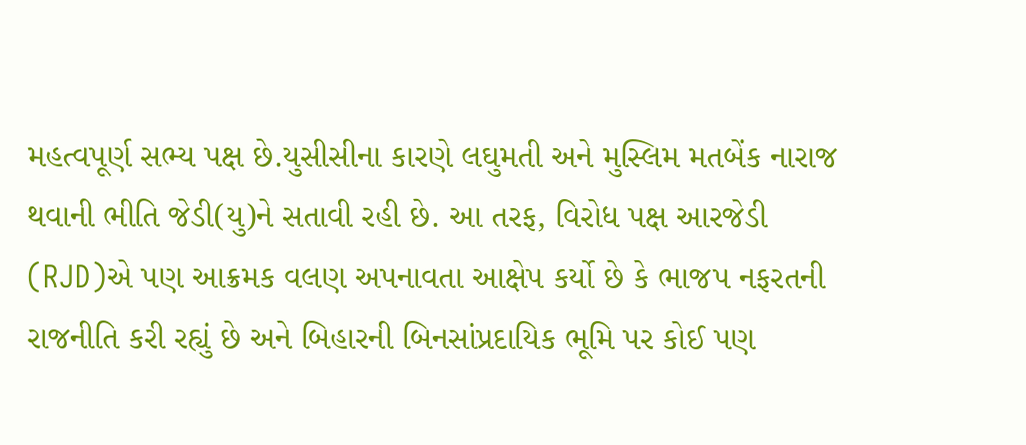મહત્વપૂર્ણ સભ્ય પક્ષ છે.યુસીસીના કારણે લઘુમતી અને મુસ્લિમ મતબેંક નારાજ થવાની ભીતિ જેડી(યુ)ને સતાવી રહી છે. આ તરફ, વિરોધ પક્ષ આરજેડી (RJD)એ પણ આક્રમક વલણ અપનાવતા આક્ષેપ કર્યો છે કે ભાજપ નફરતની રાજનીતિ કરી રહ્યું છે અને બિહારની બિનસાંપ્રદાયિક ભૂમિ પર કોઈ પણ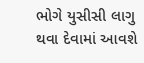ભોગે યુસીસી લાગુ થવા દેવામાં આવશે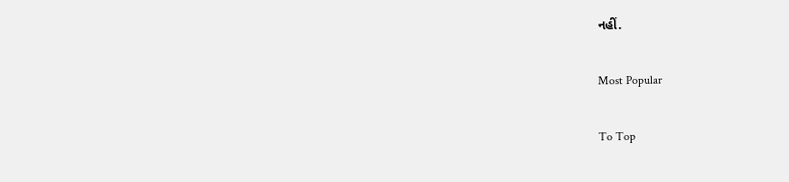નહીં.

Most Popular

To Top